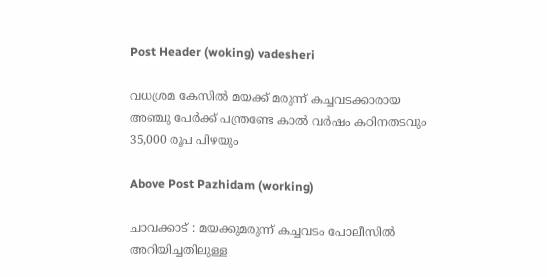Post Header (woking) vadesheri

വധശ്രമ കേസിൽ മയക്ക് മരുന്ന് കച്ചവടക്കാരായ അഞ്ചു പേർക്ക് പന്ത്രണ്ടേ കാല്‍ വര്‍ഷം കഠിനതടവും 35,000 രൂപ പിഴയും

Above Post Pazhidam (working)

ചാവക്കാട് : മയക്കുമരുന്ന് കച്ചവടം പോലീസില്‍ അറിയിച്ചതിലുള്ള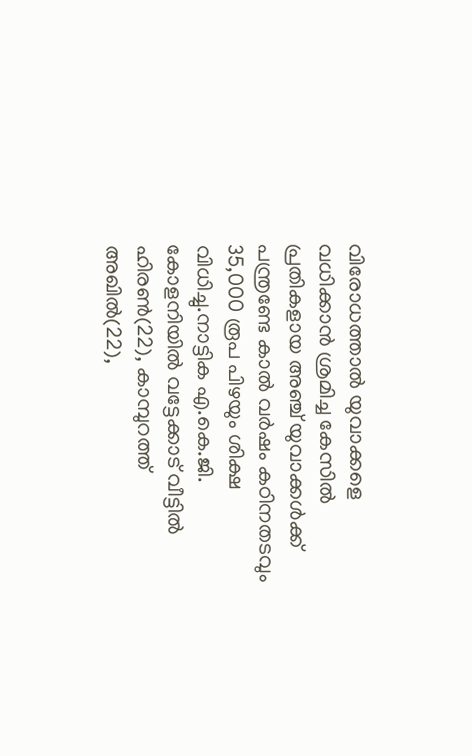വിരോധത്താല്‍ യുവാക്കളെ വധിക്കാന്‍ ശ്രമിച്ച കേസില്‍ പ്രതികളായ അഞ്ച് യുവാക്കള്‍ക്ക് പന്ത്രണ്ടേ കാല്‍ വര്‍ഷം കഠിനതടവും 35,000 രൂപ പിഴയും ശിക്ഷ വിധിച്ചു.നാട്ടിക എ.കെ.ജി. കോളനിയില്‍ വട്ടേക്കാട് വീട്ടില്‍ ഹിരണ്‍(22), കാമ്പുറത്ത് അഖില്‍(22),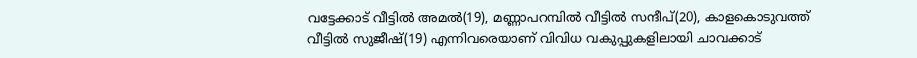വട്ടേക്കാട് വീട്ടില്‍ അമല്‍(19), മണ്ണാപറമ്പില്‍ വീട്ടില്‍ സന്ദീപ്(20), കാളകൊടുവത്ത് വീട്ടില്‍ സുജീഷ്(19) എന്നിവരെയാണ് വിവിധ വകുപ്പുകളിലായി ചാവക്കാട്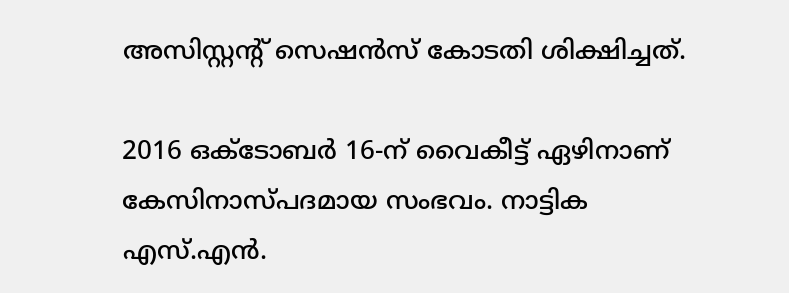അസിസ്റ്റന്റ് സെഷന്‍സ് കോടതി ശിക്ഷിച്ചത്.

2016 ഒക്ടോബര്‍ 16-ന് വൈകീട്ട് ഏഴിനാണ് കേസിനാസ്പദമായ സംഭവം. നാട്ടിക എസ്.എന്‍.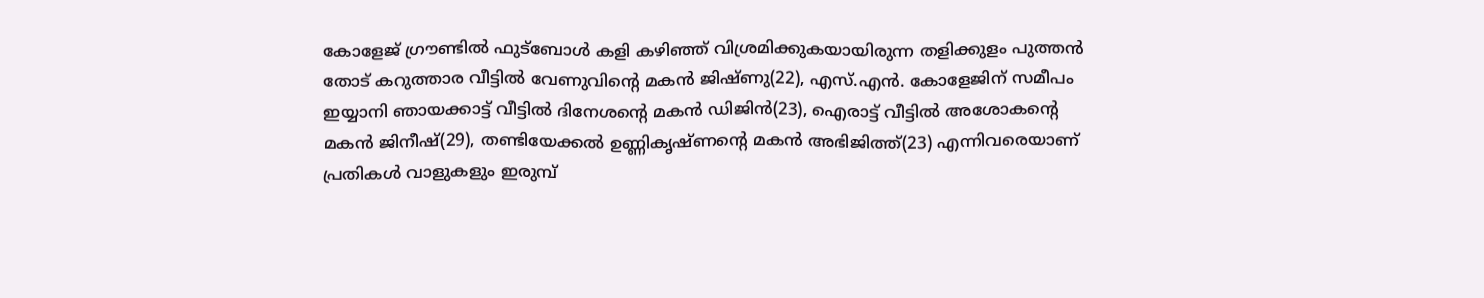കോളേജ് ഗ്രൗണ്ടില്‍ ഫുട്‌ബോള്‍ കളി കഴിഞ്ഞ് വിശ്രമിക്കുകയായിരുന്ന തളിക്കുളം പുത്തന്‍ തോട് കറുത്താര വീട്ടില്‍ വേണുവിന്റെ മകന്‍ ജിഷ്ണു(22), എസ്.എന്‍. കോളേജിന് സമീപം ഇയ്യാനി ഞായക്കാട്ട് വീട്ടില്‍ ദിനേശന്റെ മകന്‍ ഡിജിന്‍(23), ഐരാട്ട് വീട്ടില്‍ അശോകന്റെ മകന്‍ ജിനീഷ്(29), തണ്ടിയേക്കല്‍ ഉണ്ണികൃഷ്ണന്റെ മകന്‍ അഭിജിത്ത്(23) എന്നിവരെയാണ് പ്രതികള്‍ വാളുകളും ഇരുമ്പ്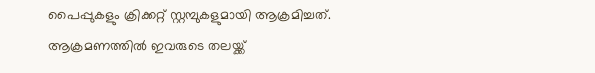പൈപ്പുകളും ക്രിക്കറ്റ് സ്റ്റമ്പുകളുമായി ആക്രമിച്ചത്. ആക്രമണത്തില്‍ ഇവരുടെ തലയ്ക്ക്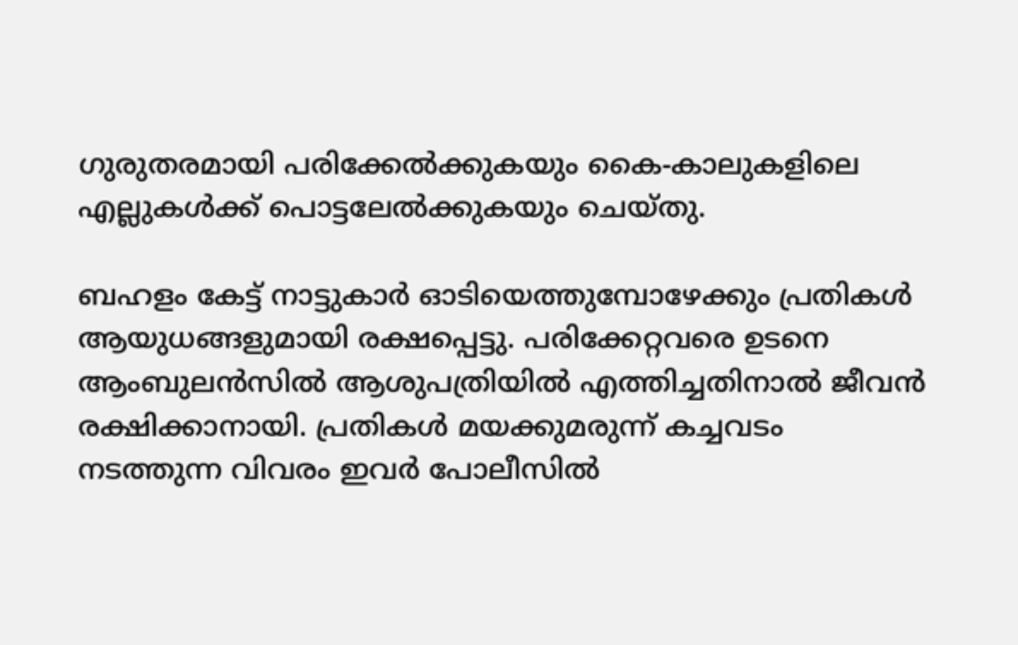ഗുരുതരമായി പരിക്കേല്‍ക്കുകയും കൈ-കാലുകളിലെ എല്ലുകള്‍ക്ക് പൊട്ടലേല്‍ക്കുകയും ചെയ്തു.

ബഹളം കേട്ട് നാട്ടുകാര്‍ ഓടിയെത്തുമ്പോഴേക്കും പ്രതികള്‍ ആയുധങ്ങളുമായി രക്ഷപ്പെട്ടു. പരിക്കേറ്റവരെ ഉടനെ ആംബുലന്‍സില്‍ ആശുപത്രിയില്‍ എത്തിച്ചതിനാല്‍ ജീവന്‍ രക്ഷിക്കാനായി. പ്രതികള്‍ മയക്കുമരുന്ന് കച്ചവടം നടത്തുന്ന വിവരം ഇവര്‍ പോലീസില്‍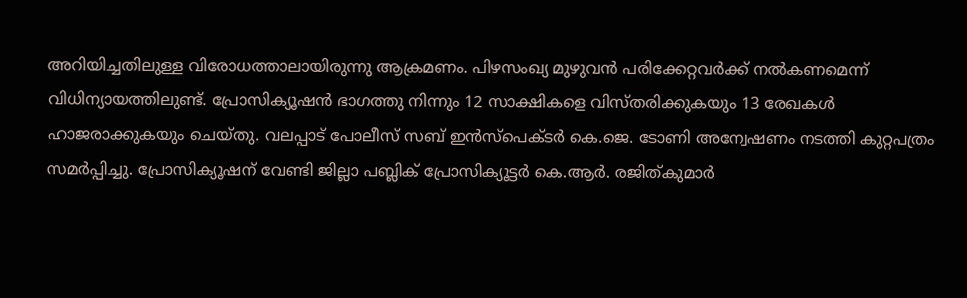അറിയിച്ചതിലുള്ള വിരോധത്താലായിരുന്നു ആക്രമണം. പിഴസംഖ്യ മുഴുവന്‍ പരിക്കേറ്റവര്‍ക്ക് നല്‍കണമെന്ന് വിധിന്യായത്തിലുണ്ട്. പ്രോസിക്യൂഷന്‍ ഭാഗത്തു നിന്നും 12 സാക്ഷികളെ വിസ്തരിക്കുകയും 13 രേഖകള്‍ ഹാജരാക്കുകയും ചെയ്തു. വലപ്പാട് പോലീസ് സബ് ഇന്‍സ്‌പെക്ടര്‍ കെ.ജെ. ടോണി അന്വേഷണം നടത്തി കുറ്റപത്രം സമര്‍പ്പിച്ചു. പ്രോസിക്യൂഷന് വേണ്ടി ജില്ലാ പബ്ലിക് പ്രോസിക്യൂട്ടര്‍ കെ.ആര്‍. രജിത്കുമാര്‍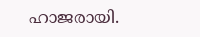ഹാജരായി.